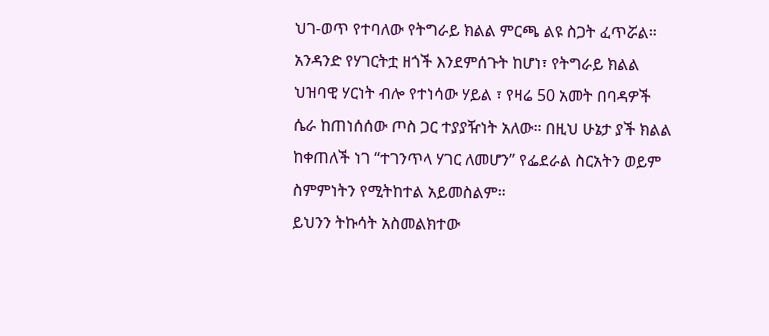ህገ-ወጥ የተባለው የትግራይ ክልል ምርጫ ልዩ ስጋት ፈጥሯል። አንዳንድ የሃገርትቷ ዘጎች እንደምሰጉት ከሆነ፣ የትግራይ ክልል ህዝባዊ ሃርነት ብሎ የተነሳው ሃይል ፣ የዛሬ 50 አመት በባዳዎች ሴራ ከጠነሰሰው ጦስ ጋር ተያያዥነት አለው። በዚህ ሁኔታ ያች ክልል ከቀጠለች ነገ “ተገንጥላ ሃገር ለመሆን” የፌደራል ስርአትን ወይም ስምምነትን የሚትከተል አይመስልም።
ይህንን ትኩሳት አስመልክተው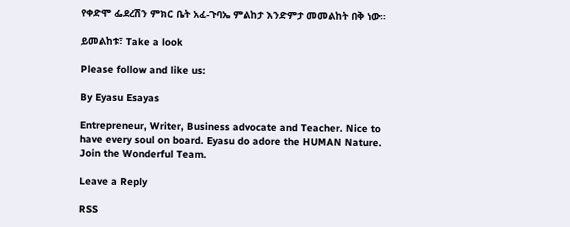የቀድሞ ፌደረሽን ምክር ቤት አፈ-ጉባኤ ምልከታ እንድምታ መመልከት በቅ ነው።

ይመልከቱ፣ Take a look

Please follow and like us:

By Eyasu Esayas

Entrepreneur, Writer, Business advocate and Teacher. Nice to have every soul on board. Eyasu do adore the HUMAN Nature. Join the Wonderful Team.

Leave a Reply

RSS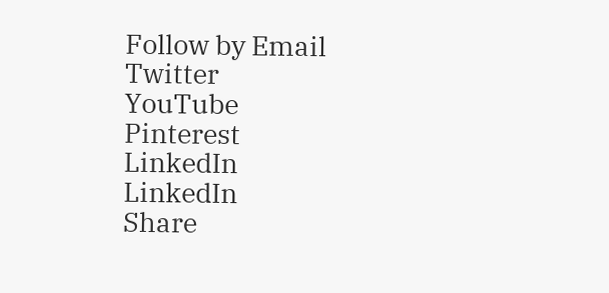Follow by Email
Twitter
YouTube
Pinterest
LinkedIn
LinkedIn
Share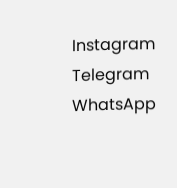Instagram
Telegram
WhatsApp